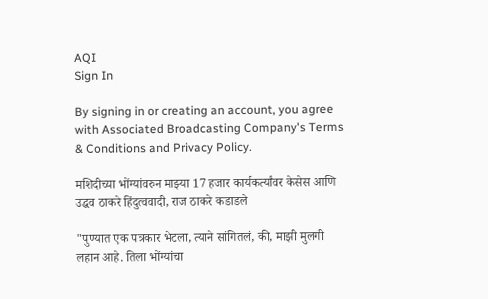AQI
Sign In

By signing in or creating an account, you agree with Associated Broadcasting Company's Terms & Conditions and Privacy Policy.

मशिदीच्या भोंग्यांवरुन माझ्या 17 हजार कार्यकर्त्यांवर केसेस आणि उद्धव ठाकरे हिंदुत्ववादी, राज ठाकरे कडाडले

"पुण्यात एक पत्रकार भेटला, त्याने सांगितलं, की, माझी मुलगी लहान आहे. तिला भोंग्यांचा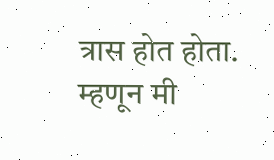त्रास होत होता. म्हणून मी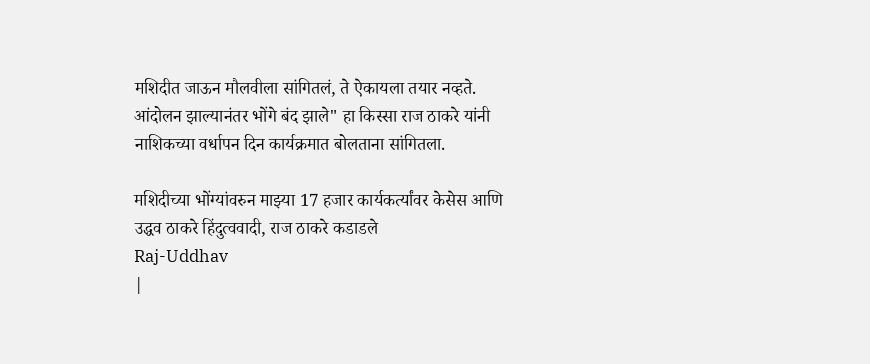मशिदीत जाऊन मौलवीला सांगितलं, ते ऐकायला तयार नव्हते. आंदोलन झाल्यानंतर भोंगे बंद झाले" हा किस्सा राज ठाकरे यांनी नाशिकच्या वर्धापन दिन कार्यक्रमात बोलताना सांगितला.

मशिदीच्या भोंग्यांवरुन माझ्या 17 हजार कार्यकर्त्यांवर केसेस आणि उद्धव ठाकरे हिंदुत्ववादी, राज ठाकरे कडाडले
Raj-Uddhav
|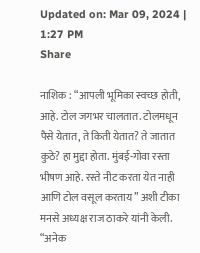Updated on: Mar 09, 2024 | 1:27 PM
Share

नाशिक : “आपली भूमिका स्वच्छ होती, आहे. टोल जगभर चालतात. टोलमधून पैसे येतात, ते किती येतात? ते जातात कुठे? हा मुद्दा होता. मुंबई-गोवा रस्ता भीषण आहे. रस्ते नीट करता येत नाही आणि टोल वसूल करताय” अशी टीका मनसे अध्यक्ष राज ठाकरे यांनी केली. “अनेक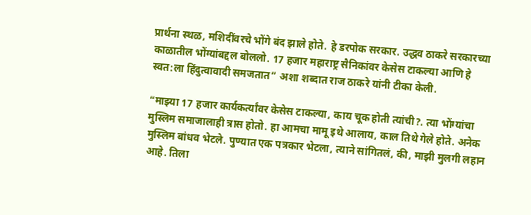प्रार्थना स्थळ, मशिदींवरचे भोंगे बंद झाले होते. हे डरपोक सरकार. उद्धव ठाकरे सरकारच्या काळातील भोंग्यांबद्दल बोललो. 17 हजार महाराष्ट्र सैनिकांवर केसेस टाकल्या आणि हे स्वत:ला हिंदुत्वावादी समजतात” अशा शब्दात राज ठाकरे यांनी टीका केली.

“माझ्या 17 हजार कार्यकर्त्यांवर केसेस टाकल्या, काय चूक होती त्यांची?. त्या भोंग्यांचा मुस्लिम समाजालाही त्रास होतो. हा आमचा मामू इथे आलाय, काल तिथे गेले होते. अनेक मुस्लिम बांधव भेटले. पुण्यात एक पत्रकार भेटला, त्याने सांगितलं, की, माझी मुलगी लहान आहे. तिला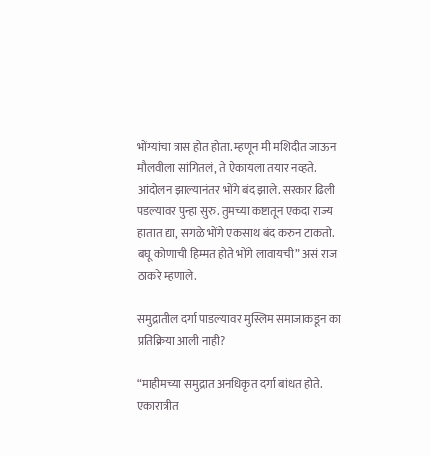भोंग्यांचा त्रास होत होता. म्हणून मी मशिदीत जाऊन मौलवीला सांगितलं, ते ऐकायला तयार नव्हते. आंदोलन झाल्यानंतर भोंगे बंद झाले. सरकार ढिली पडल्यावर पुन्हा सुरु. तुमच्या कष्टातून एकदा राज्य हातात द्या, सगळे भोंगे एकसाथ बंद करुन टाकतो. बघू कोणाची हिम्मत होते भोंगे लावायची” असं राज ठाकरे म्हणाले.

समुद्रातील दर्गा पाडल्यावर मुस्लिम समाजाकडून का प्रतिक्रिया आली नाही?

“माहीमच्या समुद्रात अनधिकृत दर्गा बांधत होते. एकारात्रीत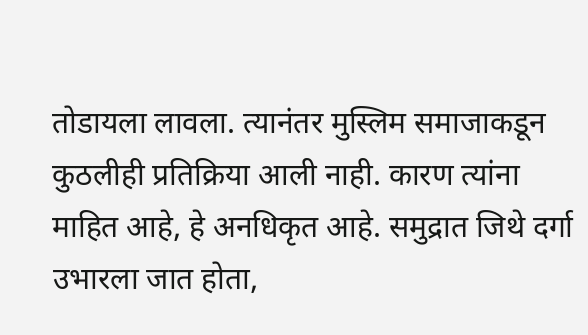तोडायला लावला. त्यानंतर मुस्लिम समाजाकडून कुठलीही प्रतिक्रिया आली नाही. कारण त्यांना माहित आहे, हे अनधिकृत आहे. समुद्रात जिथे दर्गा उभारला जात होता,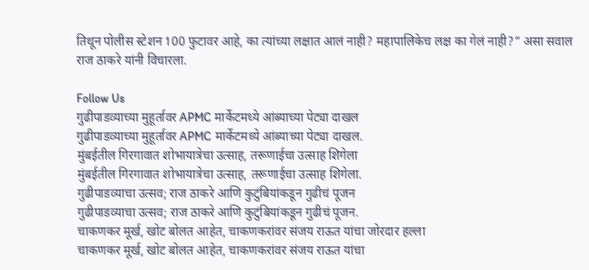तिथून पोलीस स्टेशन 100 फुटावर आहे, का त्यांच्या लक्षात आलं नाही? महापालिकेच लक्ष का गेलं नाही?” असा सवाल राज ठाकरे यांनी विचारला.

Follow Us
गुढीपाडव्याच्या मुहूर्तावर APMC मार्केटमध्ये आंब्याच्या पेट्या दाखल
गुढीपाडव्याच्या मुहूर्तावर APMC मार्केटमध्ये आंब्याच्या पेट्या दाखल.
मुंबईतील गिरगावात शोभायात्रेचा उत्साह, तरूणाईचा उत्साह शिगेला
मुंबईतील गिरगावात शोभायात्रेचा उत्साह, तरूणाईचा उत्साह शिगेला.
गुढीपाडव्याचा उत्सव; राज ठाकरे आणि कुटुंबियांकडून गुढीचं पूजन
गुढीपाडव्याचा उत्सव; राज ठाकरे आणि कुटुंबियांकडून गुढीचं पूजन.
चाकणकर मूर्ख, खोट बोलत आहेत, चाकणकरांवर संजय राऊत यांचा जोरदार हल्ला
चाकणकर मूर्ख, खोट बोलत आहेत, चाकणकरांवर संजय राऊत यांचा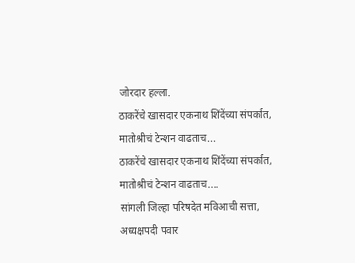जोरदार हल्ला.
ठाकरेंचे खासदार एकनाथ शिंदेंच्या संपर्कात, मातोश्रीचं टेन्शन वाढताच...
ठाकरेंचे खासदार एकनाथ शिंदेंच्या संपर्कात, मातोश्रीचं टेन्शन वाढताच....
सांगली जिल्हा परिषदेत मविआची सत्ता, अध्यक्षपदी पवार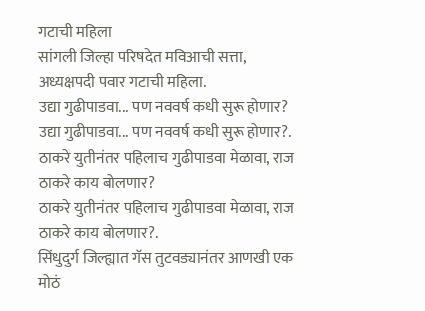गटाची महिला
सांगली जिल्हा परिषदेत मविआची सत्ता, अध्यक्षपदी पवार गटाची महिला.
उद्या गुढीपाडवा... पण नववर्ष कधी सुरू होणार?
उद्या गुढीपाडवा... पण नववर्ष कधी सुरू होणार?.
ठाकरे युतीनंतर पहिलाच गुढीपाडवा मेळावा, राज ठाकरे काय बोलणार?
ठाकरे युतीनंतर पहिलाच गुढीपाडवा मेळावा, राज ठाकरे काय बोलणार?.
सिंधुदुर्ग जिल्ह्यात गॅस तुटवड्यानंतर आणखी एक मोठं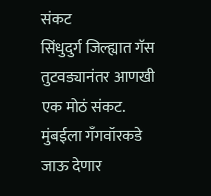संकट
सिंधुदुर्ग जिल्ह्यात गॅस तुटवड्यानंतर आणखी एक मोठं संकट.
मुंबईला गँगवॉरकडे जाऊ देणार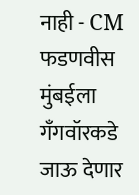नाही - CM फडणवीस
मुंबईला गँगवॉरकडे जाऊ देणार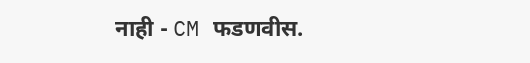नाही - CM फडणवीस.